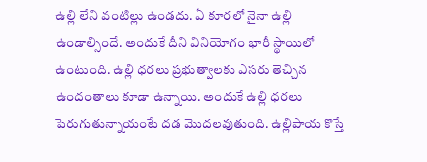ఉల్లి లేని వంటిల్లు ఉండదు. ఏ కూరలో నైనా ఉల్లి ఉండాల్సిందే. అందుకే దీని వినియోగం భారీ స్థాయిలో ఉంటుంది. ఉల్లి ధరలు ప్రభుత్వాలకు ఎసరు తెచ్చిన ఉందంతాలు కూడా ఉన్నాయి. అందుకే ఉల్లి ధరలు పెరుగుతున్నాయంటే దడ మొదలవుతుంది. ఉల్లిపాయ కొస్తే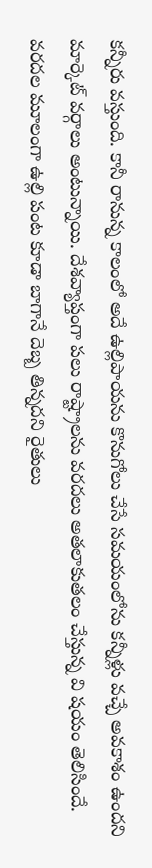కన్నీరు వస్తుంది. కానీ రానున్న కాలంలో అదే ఉల్లిపాయను కొనుగోలు చేసే సమయంలోను కన్నీళ్లు వచ్చే అవకాశం ఉందని మార్కెట్ వర్గాలు అంటున్నాయి. దేశవ్యాప్తంగా పలు రాష్ట్రాలను వరదలు అతలాకుతలం చేస్తున్న వి షయం తెలిసిందే.
వరదల మూలంగా ఉల్లి పంట కూడా బాగానే దెబ్బ తిన్నదని రైతులు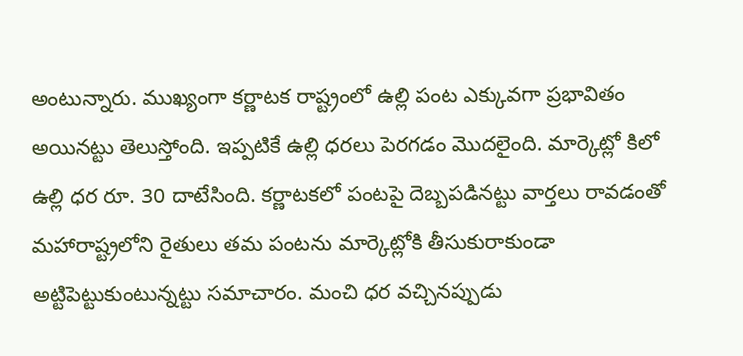అంటున్నారు. ముఖ్యంగా కర్ణాటక రాష్ట్రంలో ఉల్లి పంట ఎక్కువగా ప్రభావితం అయినట్టు తెలుస్తోంది. ఇప్పటికే ఉల్లి ధరలు పెరగడం మొదలైంది. మార్కెట్లో కిలో ఉల్లి ధర రూ. 30 దాటేసింది. కర్ణాటకలో పంటపై దెబ్బపడినట్టు వార్తలు రావడంతో మహారాష్ట్రలోని రైతులు తమ పంటను మార్కెట్లోకి తీసుకురాకుండా అట్టిపెట్టుకుంటున్నట్టు సమాచారం. మంచి ధర వచ్చినప్పుడు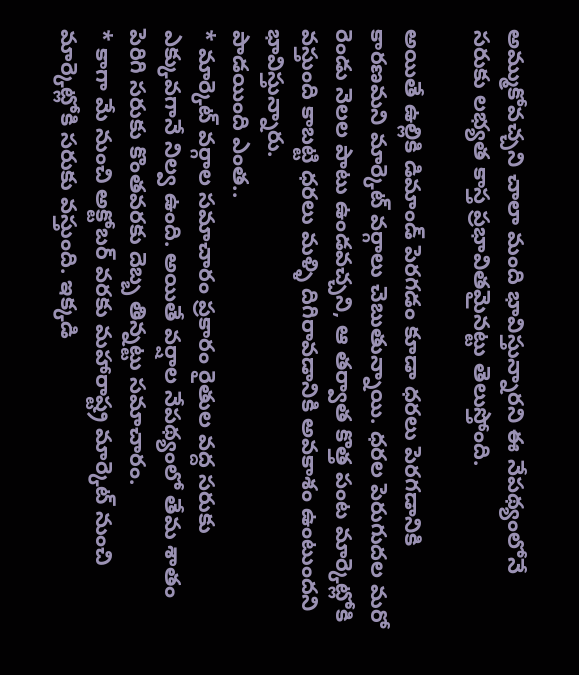అమ్ముకోవచ్చని చాలా మంది భావిస్తున్నారని ఈ నేపథ్యంలోనే సరుకు లభ్యత కాస్త ప్రభావితమైనట్టు తెలుస్తోంది.

అయితే ఉల్లికి డిమాండ్ పెరగడం కూడా ధరలు పెరగడానికి కారణమని మార్కెట్ వర్గాలు చెబుతున్నాయి. ధరల పెరుగుదల మరో రెండు నెలల పాటు ఉండవచ్చని, ఆ తర్వాత కొత్త పంట మార్కెట్లోకి వస్తుంది కాబట్టి ధరలు మళ్ళి దిగిరావడానికి అవకాశం ఉంటుందని భావిస్తున్నారు.
పాడయింది ఎంత..
* మార్కెట్ వర్గాల సమాచారం ప్రకారం రైతుల వద్ద సరుకు ఎక్కువగానే నిల్వ ఉంది. అయితే వర్షాల నేపథ్యంలో తేమ శాతం పెరిగి సరుకు కొంతవరకు దెబ్బ తిన్నట్టు సమాచారం.
* కాగా మే నుంచి అక్టోబర్ వరకు మహారాష్ట్ర మార్కెట్ నుంచి మార్కెట్లోకి సరుకు వస్తుంది. ఇక్కడి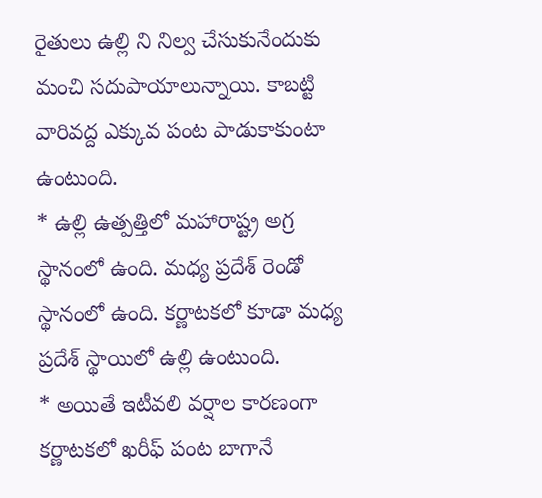రైతులు ఉల్లి ని నిల్వ చేసుకునేందుకు మంచి సదుపాయాలున్నాయి. కాబట్టి వారివద్ద ఎక్కువ పంట పాడుకాకుంటా ఉంటుంది.
* ఉల్లి ఉత్పత్తిలో మహారాష్ట్ర అగ్ర స్థానంలో ఉంది. మధ్య ప్రదేశ్ రెండో స్థానంలో ఉంది. కర్ణాటకలో కూడా మధ్య ప్రదేశ్ స్థాయిలో ఉల్లి ఉంటుంది.
* అయితే ఇటీవలి వర్షాల కారణంగా కర్ణాటకలో ఖరీఫ్ పంట బాగానే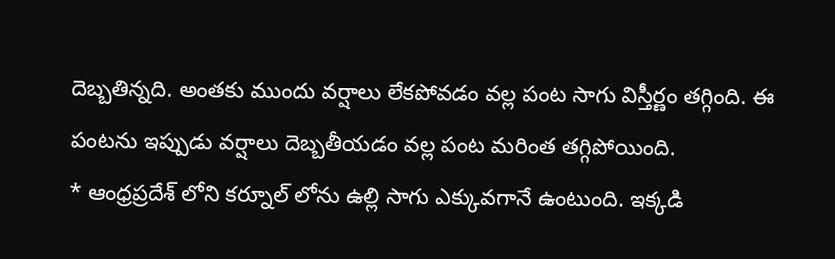దెబ్బతిన్నది. అంతకు ముందు వర్షాలు లేకపోవడం వల్ల పంట సాగు విస్తీర్ణం తగ్గింది. ఈ పంటను ఇప్పుడు వర్షాలు దెబ్బతీయడం వల్ల పంట మరింత తగ్గిపోయింది.
* ఆంధ్రప్రదేశ్ లోని కర్నూల్ లోను ఉల్లి సాగు ఎక్కువగానే ఉంటుంది. ఇక్కడి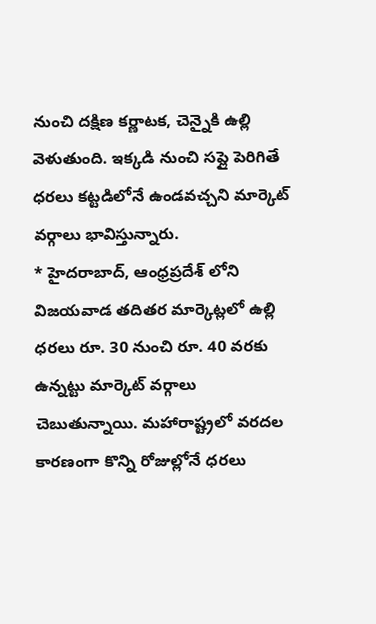నుంచి దక్షిణ కర్ణాటక, చెన్నైకి ఉల్లి వెళుతుంది. ఇక్కడి నుంచి సప్లై పెరిగితే ధరలు కట్టడిలోనే ఉండవచ్చని మార్కెట్ వర్గాలు భావిస్తున్నారు.
* హైదరాబాద్, ఆంధ్రప్రదేశ్ లోని విజయవాడ తదితర మార్కెట్లలో ఉల్లి ధరలు రూ. 30 నుంచి రూ. 40 వరకు ఉన్నట్టు మార్కెట్ వర్గాలు చెబుతున్నాయి. మహారాష్ట్రలో వరదల కారణంగా కొన్ని రోజుల్లోనే ధరలు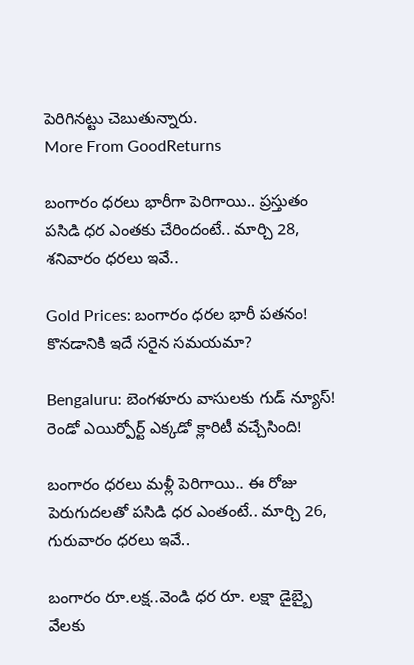పెరిగినట్టు చెబుతున్నారు.
More From GoodReturns

బంగారం ధరలు భారీగా పెరిగాయి.. ప్రస్తుతం పసిడి ధర ఎంతకు చేరిందంటే.. మార్చి 28, శనివారం ధరలు ఇవే..

Gold Prices: బంగారం ధరల భారీ పతనం! కొనడానికి ఇదే సరైన సమయమా?

Bengaluru: బెంగళూరు వాసులకు గుడ్ న్యూస్! రెండో ఎయిర్పోర్ట్ ఎక్కడో క్లారిటీ వచ్చేసింది!

బంగారం ధరలు మళ్లీ పెరిగాయి.. ఈ రోజు పెరుగుదలతో పసిడి ధర ఎంతంటే.. మార్చి 26, గురువారం ధరలు ఇవే..

బంగారం రూ.లక్ష..వెండి ధర రూ. లక్షా డైబ్బై వేలకు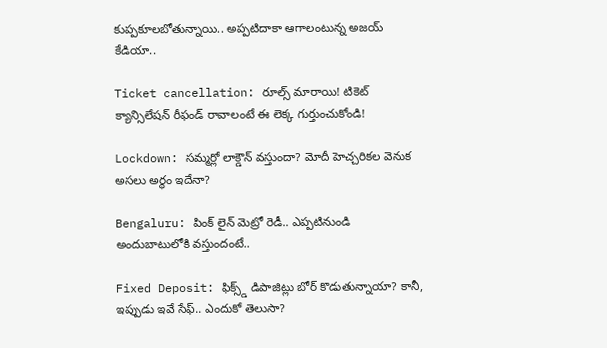కుప్పకూలబోతున్నాయి.. అప్పటిదాకా ఆగాలంటున్న అజయ్ కేడియా..

Ticket cancellation: రూల్స్ మారాయి! టికెట్ క్యాన్సిలేషన్ రీఫండ్ రావాలంటే ఈ లెక్క గుర్తుంచుకోండి!

Lockdown: సమ్మర్లో లాక్డౌన్ వస్తుందా? మోదీ హెచ్చరికల వెనుక అసలు అర్థం ఇదేనా?

Bengaluru: పింక్ లైన్ మెట్రో రెడీ.. ఎప్పటినుండి అందుబాటులోకి వస్తుందంటే..

Fixed Deposit: ఫిక్స్డ్ డిపాజిట్లు బోర్ కొడుతున్నాయా? కానీ, ఇప్పుడు ఇవే సేఫ్.. ఎందుకో తెలుసా?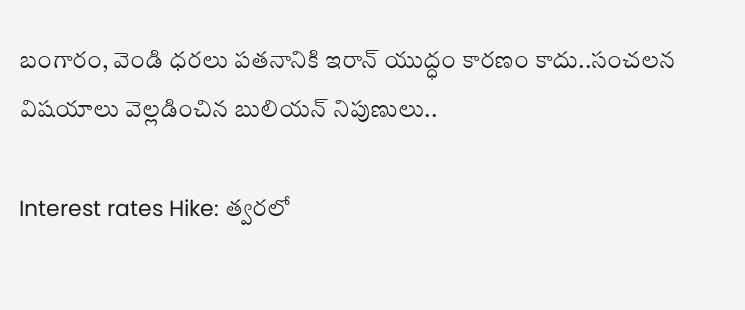బంగారం, వెండి ధరలు పతనానికి ఇరాన్ యుద్ధం కారణం కాదు..సంచలన విషయాలు వెల్లడించిన బులియన్ నిపుణులు..

Interest rates Hike: త్వరలో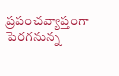ప్రపంచవ్యాప్తంగా పెరగనున్న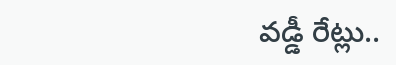వడ్డీ రేట్లు..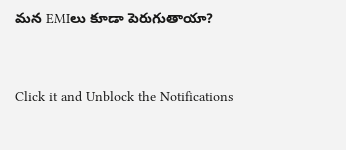మన EMIలు కూడా పెరుగుతాయా?



Click it and Unblock the Notifications